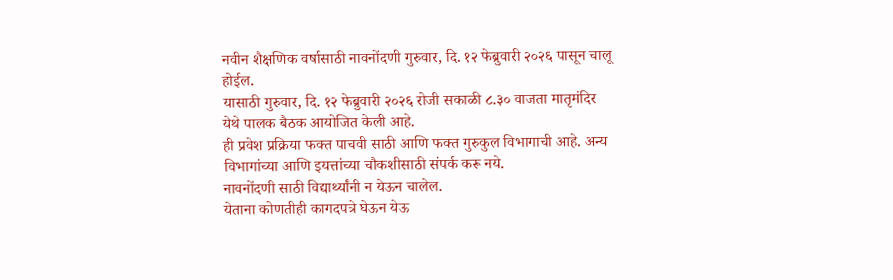नवीन शैक्षणिक वर्षासाठी नावनोंदणी गुरुवार, दि. १२ फेब्रुवारी २०२६ पासून चालू होईल.
यासाठी गुरुवार, दि. १२ फेब्रुवारी २०२६ रोजी सकाळी ८.३० वाजता मातृमंदिर येथे पालक बैठक आयोजित केली आहे.
ही प्रवेश प्रक्रिया फक्त पाचवी साठी आणि फक्त गुरुकुल विभागाची आहे. अन्य विभागांच्या आणि इयत्तांच्या चौकशीसाठी संपर्क करू नये.
नावनोंदणी साठी विद्यार्थ्यांनी न येऊन चालेल.
येताना कोणतीही कागदपत्रे घेऊन येऊ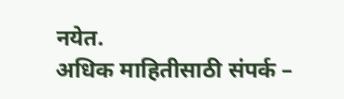नयेत.
अधिक माहितीसाठी संपर्क –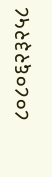८०८०६२३२५८